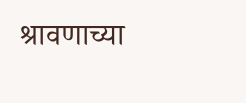श्रावणाच्या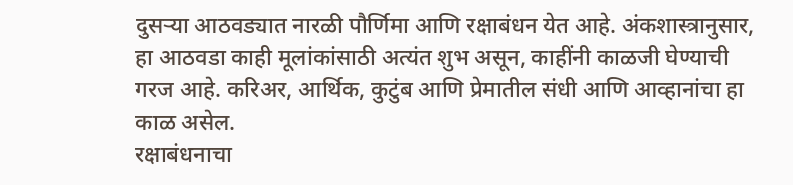दुसऱ्या आठवड्यात नारळी पौर्णिमा आणि रक्षाबंधन येत आहे. अंकशास्त्रानुसार, हा आठवडा काही मूलांकांसाठी अत्यंत शुभ असून, काहींनी काळजी घेण्याची गरज आहे. करिअर, आर्थिक, कुटुंब आणि प्रेमातील संधी आणि आव्हानांचा हा काळ असेल.
रक्षाबंधनाचा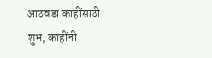आठवडा काहींसाठी शुभ, काहींनी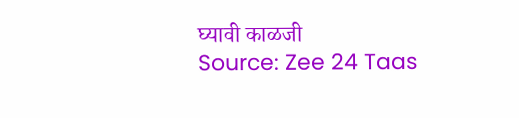घ्यावी काळजी
Source: Zee 24 Taas